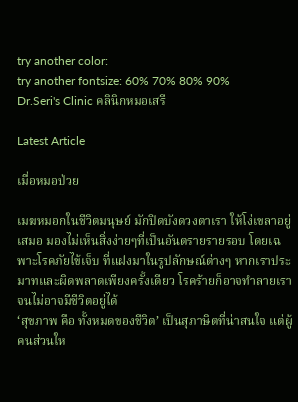try another color:
try another fontsize: 60% 70% 80% 90%
Dr.Seri's Clinic คลินิกหมอเสรี

Latest Article

เมื่อหมอป่วย

เมฆหมอกในชีวิตมนุษย์ มักปิดบังดวงตาเรา ให้โง่เขลาอยู่เสมอ มองไม่เห็นสิ่งง่ายๆที่เป็นอันตรายรายรอบ โดยเฉพาะโรคภัยไข้เจ็บ ที่แฝงมาในรูปลักษณ์ต่างๆ หากเราประมาทและผิดพลาดเพียงครั้งเดียว โรคร้ายก็อาจทำลายเรา จนไม่อาจมีชีวิตอยู่ได้
‘สุขภาพ คือ ทั้งหมดของชีวิต’ เป็นสุภาษิตที่น่าสนใจ แต่ผู้คนส่วนให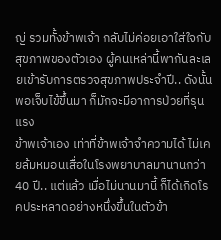ญ่ รวมทั้งข้าพเจ้า กลับไม่ค่อยเอาใส่ใจกับสุขภาพของตัวเอง ผู้คนเหล่านี้พากันละเลยเข้ารับการตรวจสุขภาพประจำปี.. ดังนั้น พอเจ็บไข้ขึ้นมา ก็มักจะมีอาการป่วยที่รุนแรง
ข้าพเจ้าเอง เท่าที่ข้าพเจ้าจำความได้ ไม่เคยล้มหมอนเสื่อในโรงพยาบาลมานานกว่า 40 ปี.. แต่แล้ว เมื่อไม่นานมานี้ ก็ได้เกิดโรคประหลาดอย่างหนึ่งขึ้นในตัวข้า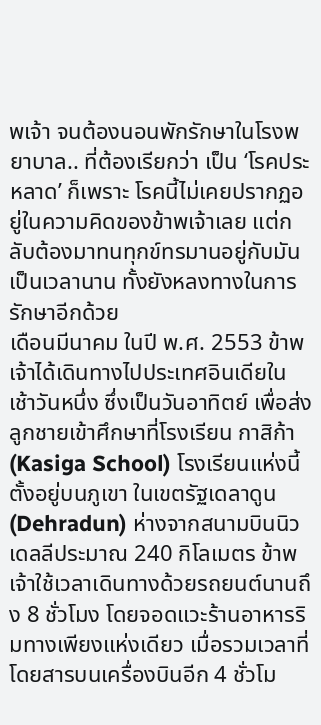พเจ้า จนต้องนอนพักรักษาในโรงพยาบาล.. ที่ต้องเรียกว่า เป็น ‘โรคประหลาด’ ก็เพราะ โรคนี้ไม่เคยปรากฏอยู่ในความคิดของข้าพเจ้าเลย แต่กลับต้องมาทนทุกข์ทรมานอยู่กับมันเป็นเวลานาน ทั้งยังหลงทางในการรักษาอีกด้วย
เดือนมีนาคม ในปี พ.ศ. 2553 ข้าพเจ้าได้เดินทางไปประเทศอินเดียในเช้าวันหนึ่ง ซึ่งเป็นวันอาทิตย์ เพื่อส่งลูกชายเข้าศึกษาที่โรงเรียน กาสิก้า (Kasiga School) โรงเรียนแห่งนี้ ตั้งอยู่บนภูเขา ในเขตรัฐเดลาดูน (Dehradun) ห่างจากสนามบินนิวเดลลีประมาณ 240 กิโลเมตร ข้าพเจ้าใช้เวลาเดินทางด้วยรถยนต์นานถึง 8 ชั่วโมง โดยจอดแวะร้านอาหารริมทางเพียงแห่งเดียว เมื่อรวมเวลาที่โดยสารบนเครื่องบินอีก 4 ชั่วโม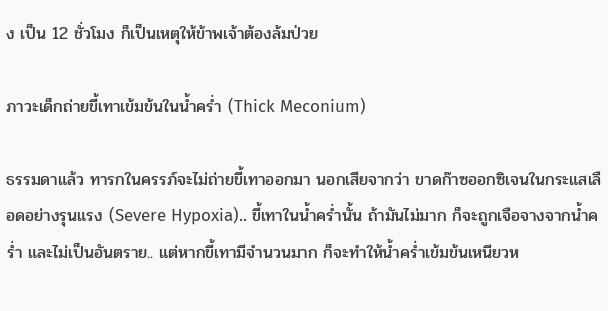ง เป็น 12 ชั่วโมง ก็เป็นเหตุให้ข้าพเจ้าต้องล้มป่วย

ภาวะเด็กถ่ายขี้เทาเข้มข้นในน้ำคร่ำ (Thick Meconium)

ธรรมดาแล้ว ทารกในครรภ์จะไม่ถ่ายขี้เทาออกมา นอกเสียจากว่า ขาดก๊าซออกซิเจนในกระแสเลือดอย่างรุนแรง (Severe Hypoxia).. ขี้เทาในน้ำคร่ำนั้น ถ้ามันไม่มาก ก็จะถูกเจือจางจากน้ำคร่ำ และไม่เป็นอันตราย.. แต่หากขี้เทามีจำนวนมาก ก็จะทำให้น้ำคร่ำเข้มข้นเหนียวห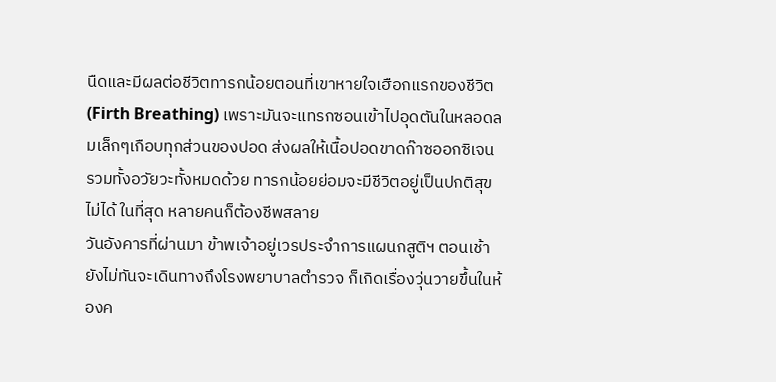นืดและมีผลต่อชีวิตทารกน้อยตอนที่เขาหายใจเฮือกแรกของชีวิต (Firth Breathing) เพราะมันจะแทรกซอนเข้าไปอุดตันในหลอดลมเล็กๆเกือบทุกส่วนของปอด ส่งผลให้เนื้อปอดขาดก๊าซออกซิเจน รวมทั้งอวัยวะทั้งหมดด้วย ทารกน้อยย่อมจะมีชีวิตอยู่เป็นปกติสุขไม่ได้ ในที่สุด หลายคนก็ต้องชีพสลาย
วันอังคารที่ผ่านมา ข้าพเจ้าอยู่เวรประจำการแผนกสูติฯ ตอนเช้า ยังไม่ทันจะเดินทางถึงโรงพยาบาลตำรวจ ก็เกิดเรื่องวุ่นวายขึ้นในห้องค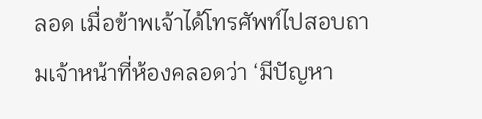ลอด เมื่อข้าพเจ้าได้โทรศัพท์ไปสอบถามเจ้าหน้าที่ห้องคลอดว่า ‘มีปัญหา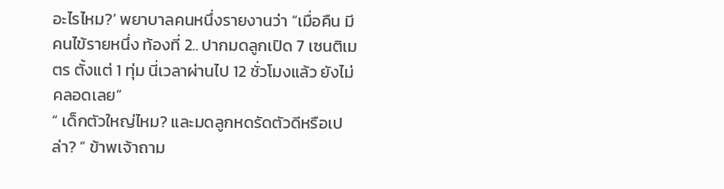อะไรไหม?’ พยาบาลคนหนึ่งรายงานว่า “เมื่อคืน มีคนไข้รายหนึ่ง ท้องที่ 2.. ปากมดลูกเปิด 7 เซนติเมตร ตั้งแต่ 1 ทุ่ม นี่เวลาผ่านไป 12 ชั่วโมงแล้ว ยังไม่คลอดเลย”
“ เด็กตัวใหญ่ไหม? และมดลูกหดรัดตัวดีหรือเปล่า? ” ข้าพเจ้าถาม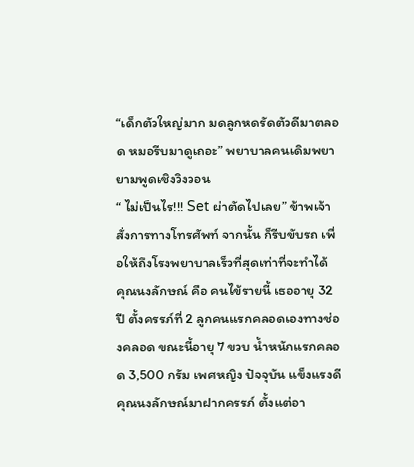“เด็กตัวใหญ่มาก มดลูกหดรัดตัวดีมาตลอด หมอรีบมาดูเถอะ” พยาบาลคนเดิมพยายามพูดเชิงวิงวอน
“ ไม่เป็นไร!!! Set ผ่าตัดไปเลย” ข้าพเจ้าสั่งการทางโทรศัพท์ จากนั้น ก็รีบขับรถ เพื่อให้ถึงโรงพยาบาลเร็วที่สุดเท่าที่จะทำได้
คุณนงลักษณ์ คือ คนไข้รายนี้ เธออายุ 32 ปี ตั้งครรภ์ที่ 2 ลูกคนแรกคลอดเองทางช่องคลอด ขณะนี้อายุ 7 ขวบ น้ำหนักแรกคลอด 3,500 กรัม เพศหญิง ปัจจุบัน แข็งแรงดี คุณนงลักษณ์มาฝากครรภ์ ตั้งแต่อา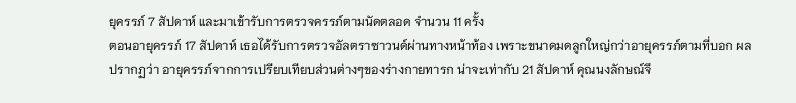ยุครรภ์ 7 สัปดาห์ และมาเข้ารับการตรวจครรภ์ตามนัดตลอด จำนวน 11 ครั้ง
ตอนอายุครรภ์ 17 สัปดาห์ เธอได้รับการตรวจอัลตราซาวนด์ผ่านทางหน้าท้อง เพราะขนาดมดลูกใหญ่กว่าอายุครรภ์ตามที่บอก ผลปรากฏว่า อายุครรภ์จากการเปรียบเทียบส่วนต่างๆของร่างกายทารก น่าจะเท่ากับ 21 สัปดาห์ คุณนงลักษณ์จึ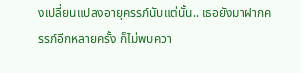งเปลี่ยนแปลงอายุครรภ์นับแต่นั้น.. เธอยังมาฝากครรภ์อีกหลายครั้ง ก็ไม่พบควา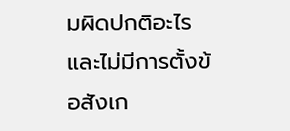มผิดปกติอะไร และไม่มีการตั้งข้อสังเก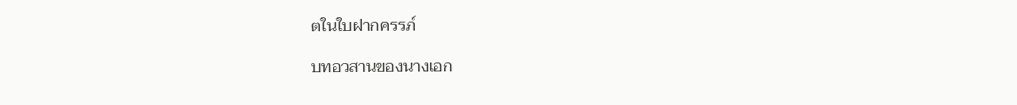ตในใบฝากครรภ์

บทอวสานของนางเอก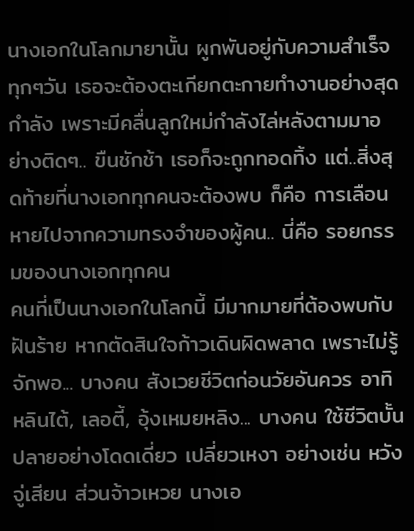นางเอกในโลกมายานั้น ผูกพันอยู่กับความสำเร็จ ทุกๆวัน เธอจะต้องตะเกียกตะกายทำงานอย่างสุดกำลัง เพราะมีคลื่นลูกใหม่กำลังไล่หลังตามมาอย่างติดๆ.. ขืนชักช้า เธอก็จะถูกทอดทิ้ง แต่..สิ่งสุดท้ายที่นางเอกทุกคนจะต้องพบ ก็คือ การเลือนหายไปจากความทรงจำของผู้คน.. นี่คือ รอยกรรมของนางเอกทุกคน
คนที่เป็นนางเอกในโลกนี้ มีมากมายที่ต้องพบกับฝันร้าย หากตัดสินใจก้าวเดินผิดพลาด เพราะไม่รู้จักพอ... บางคน สังเวยชีวิตก่อนวัยอันควร อาทิ หลินไต้, เลอตี้, อุ้งเหมยหลิง... บางคน ใช้ชีวิตบั้นปลายอย่างโดดเดี่ยว เปลี่ยวเหงา อย่างเช่น หวังจู่เสียน ส่วนจ้าวเหวย นางเอ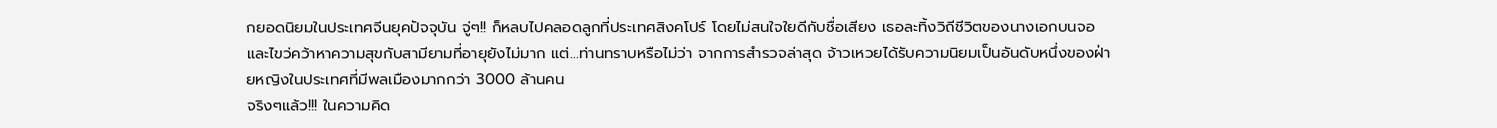กยอดนิยมในประเทศจีนยุคปัจจุบัน จู่ๆ!! ก็หลบไปคลอดลูกที่ประเทศสิงคโปร์ โดยไม่สนใจใยดีกับชื่อเสียง เธอละทิ้งวิถีชีวิตของนางเอกบนจอ และไขว่คว้าหาความสุขกับสามียามที่อายุยังไม่มาก แต่...ท่านทราบหรือไม่ว่า จากการสำรวจล่าสุด จ้าวเหวยได้รับความนิยมเป็นอันดับหนึ่งของฝ่ายหญิงในประเทศที่มีพลเมืองมากกว่า 3000 ล้านคน
จริงๆแล้ว!!! ในความคิด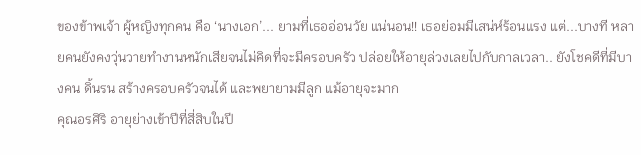ของข้าพเจ้า ผู้หญิงทุกคน คือ ‘นางเอก’... ยามที่เธออ่อนวัย แน่นอน!! เธอย่อมมีเสน่ห์ร้อนแรง แต่...บางที หลายคนยังคงวุ่นวายทำงานหนักเสียจนไม่คิดที่จะมีครอบครัว ปล่อยให้อายุล่วงเลยไปกับกาลเวลา.. ยังโชคดีที่มีบางคน ดิ้นรน สร้างครอบครัวจนได้ และพยายามมีลูก แม้อายุจะมาก
คุณอรศิริ อายุย่างเข้าปีที่สี่สิบในปี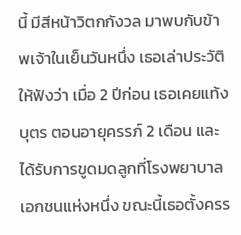นี้ มีสีหน้าวิตกกังวล มาพบกับข้าพเจ้าในเย็นวันหนึ่ง เธอเล่าประวัติให้ฟังว่า เมื่อ 2 ปีก่อน เธอเคยแท้งบุตร ตอนอายุครรภ์ 2 เดือน และได้รับการขูดมดลูกที่โรงพยาบาลเอกชนแห่งหนึ่ง ขณะนี้เธอตั้งครร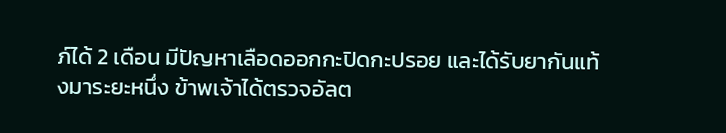ภ์ได้ 2 เดือน มีปัญหาเลือดออกกะปิดกะปรอย และได้รับยากันแท้งมาระยะหนึ่ง ข้าพเจ้าได้ตรวจอัลต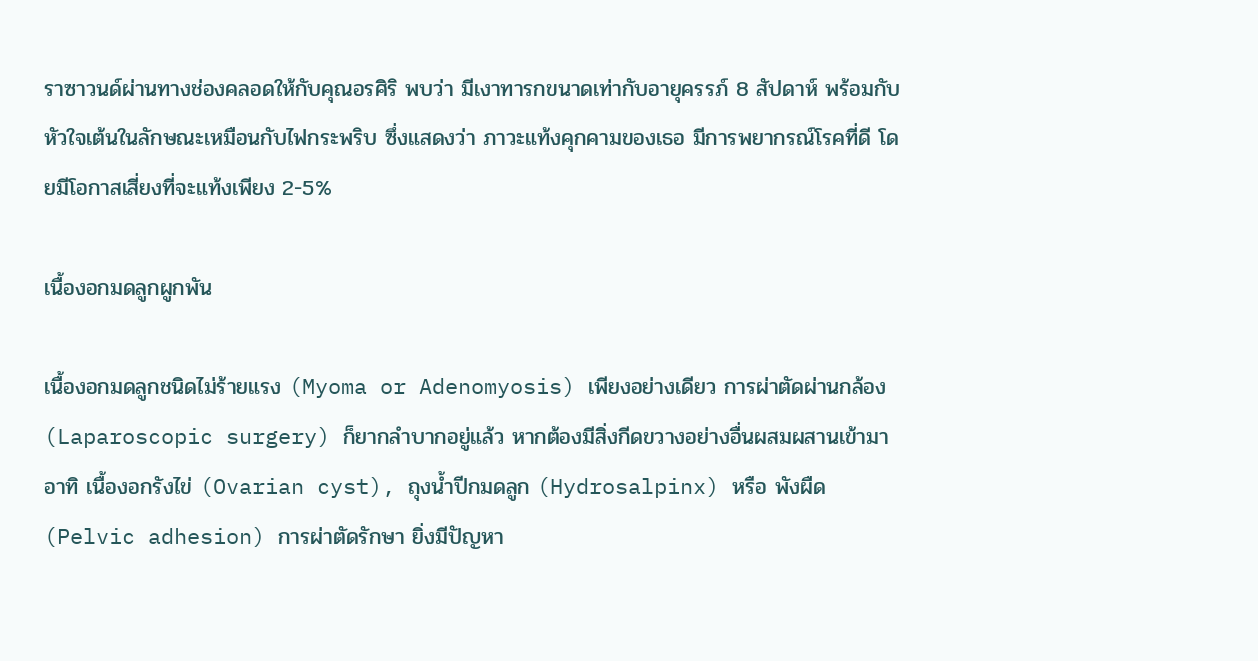ราซาวนด์ผ่านทางช่องคลอดให้กับคุณอรศิริ พบว่า มีเงาทารกขนาดเท่ากับอายุครรภ์ 8 สัปดาห์ พร้อมกับหัวใจเต้นในลักษณะเหมือนกับไฟกระพริบ ซึ่งแสดงว่า ภาวะแท้งคุกคามของเธอ มีการพยากรณ์โรคที่ดี โดยมีโอกาสเสี่ยงที่จะแท้งเพียง 2-5%

เนื้องอกมดลูกผูกพัน

เนื้องอกมดลูกชนิดไม่ร้ายแรง (Myoma or Adenomyosis) เพียงอย่างเดียว การผ่าตัดผ่านกล้อง (Laparoscopic surgery) ก็ยากลำบากอยู่แล้ว หากต้องมีสิ่งกีดขวางอย่างอื่นผสมผสานเข้ามา อาทิ เนื้องอกรังไข่ (Ovarian cyst), ถุงน้ำปีกมดลูก (Hydrosalpinx) หรือ พังผืด (Pelvic adhesion) การผ่าตัดรักษา ยิ่งมีปัญหา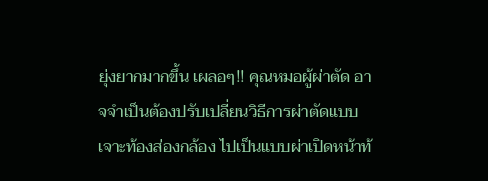ยุ่งยากมากขึ้น เผลอๆ!! คุณหมอผู้ผ่าตัด อาจจำเป็นต้องปรับเปลี่ยนวิธีการผ่าตัดแบบเจาะท้องส่องกล้อง ไปเป็นแบบผ่าเปิดหน้าท้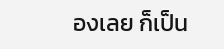องเลย ก็เป็น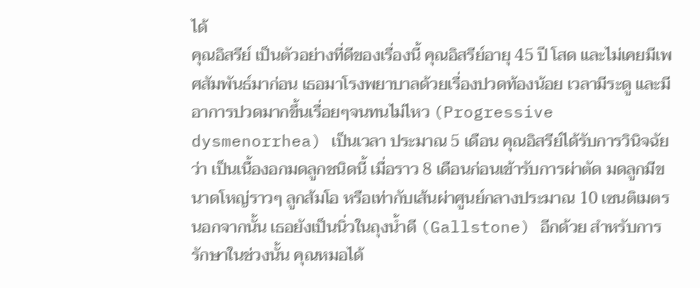ได้
คุณอิสรีย์ เป็นตัวอย่างที่ดีของเรื่องนี้ คุณอิสรีย์อายุ 45 ปี โสด และไม่เคยมีเพศสัมพันธ์มาก่อน เธอมาโรงพยาบาลด้วยเรื่องปวดท้องน้อย เวลามีระดู และมีอาการปวดมากขึ้นเรื่อยๆจนทนไม่ไหว (Progressive dysmenorrhea) เป็นเวลา ประมาณ 5 เดือน คุณอิสรีย์ได้รับการวินิจฉัยว่า เป็นเนื้องอกมดลูกชนิดนี้ เมื่อราว 8 เดือนก่อนเข้ารับการผ่าตัด มดลูกมีขนาดโหญ่ราวๆ ลูกส้มโอ หรือเท่ากับเส้นผ่าศูนย์กลางประมาณ 10 เซนติเมตร นอกจากนั้น เธอยังเป็นนิ่วในถุงน้ำดี (Gallstone) อีกด้วย สำหรับการรักษาในช่วงนั้น คุณหมอได้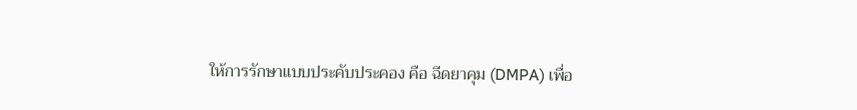ให้การรักษาแบบประคับประคอง คือ ฉีดยาคุม (DMPA) เพื่อ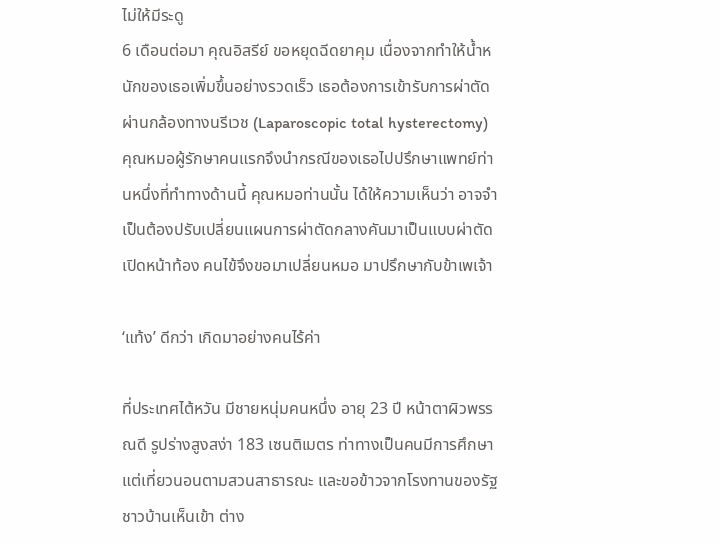ไม่ให้มีระดู
6 เดือนต่อมา คุณอิสรีย์ ขอหยุดฉีดยาคุม เนื่องจากทำให้น้ำหนักของเธอเพิ่มขึ้นอย่างรวดเร็ว เธอต้องการเข้ารับการผ่าตัดผ่านกล้องทางนรีเวช (Laparoscopic total hysterectomy) คุณหมอผู้รักษาคนแรกจึงนำกรณีของเธอไปปรึกษาแพทย์ท่านหนึ่งที่ทำทางด้านนี้ คุณหมอท่านนั้น ได้ให้ความเห็นว่า อาจจำเป็นต้องปรับเปลี่ยนแผนการผ่าตัดกลางคันมาเป็นแบบผ่าตัดเปิดหน้าท้อง คนไข้จึงขอมาเปลี่ยนหมอ มาปรึกษากับข้าเพเจ้า

‘แท้ง’ ดีกว่า เกิดมาอย่างคนไร้ค่า

ที่ประเทศไต้หวัน มีชายหนุ่มคนหนึ่ง อายุ 23 ปี หน้าตาผิวพรรณดี รูปร่างสูงสง่า 183 เซนติเมตร ท่าทางเป็นคนมีการศึกษา แต่เที่ยวนอนตามสวนสาธารณะ และขอข้าวจากโรงทานของรัฐ ชาวบ้านเห็นเข้า ต่าง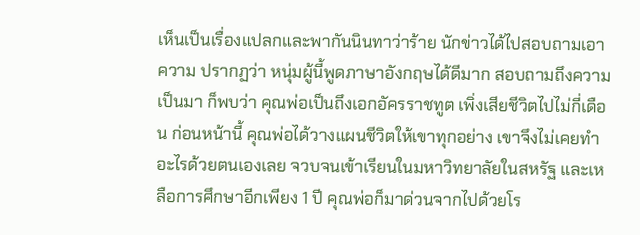เห็นเป็นเรื่องแปลกและพากันนินทาว่าร้าย นักข่าวได้ไปสอบถามเอาความ ปรากฏว่า หนุ่มผู้นี้พูดภาษาอังกฤษได้ดีมาก สอบถามถึงความเป็นมา ก็พบว่า คุณพ่อเป็นถึงเอกอัครราชทูต เพิ่งเสียชีวิตไปไม่กี่เดือน ก่อนหน้านี้ คุณพ่อได้วางแผนชีวิตให้เขาทุกอย่าง เขาจึงไม่เคยทำอะไรด้วยตนเองเลย จวบจนเข้าเรียนในมหาวิทยาลัยในสหรัฐ และเหลือการศึกษาอีกเพียง 1 ปี คุณพ่อก็มาด่วนจากไปด้วยโร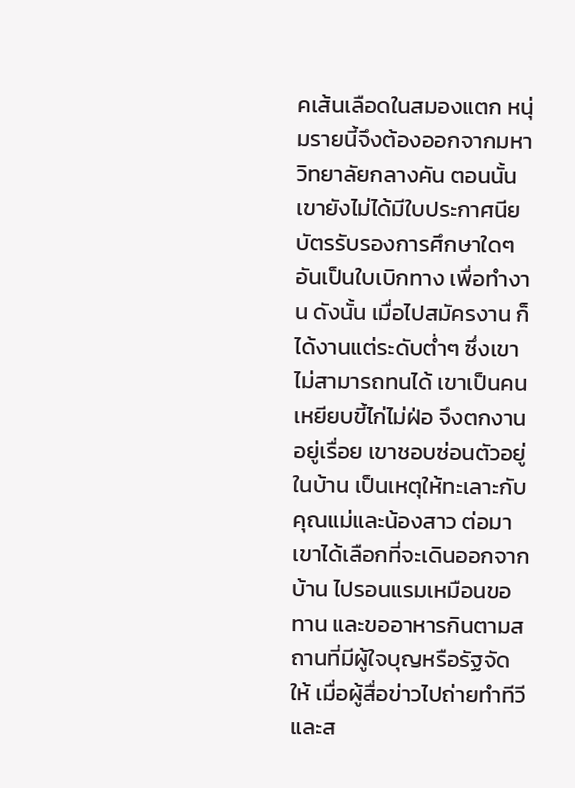คเส้นเลือดในสมองแตก หนุ่มรายนี้จึงต้องออกจากมหาวิทยาลัยกลางคัน ตอนนั้น เขายังไม่ได้มีใบประกาศนียบัตรรับรองการศึกษาใดๆ อันเป็นใบเบิกทาง เพื่อทำงาน ดังนั้น เมื่อไปสมัครงาน ก็ได้งานแต่ระดับต่ำๆ ซึ่งเขาไม่สามารถทนได้ เขาเป็นคนเหยียบขี้ไก่ไม่ฝ่อ จึงตกงานอยู่เรื่อย เขาชอบซ่อนตัวอยู่ในบ้าน เป็นเหตุให้ทะเลาะกับคุณแม่และน้องสาว ต่อมา เขาได้เลือกที่จะเดินออกจากบ้าน ไปรอนแรมเหมือนขอทาน และขออาหารกินตามสถานที่มีผู้ใจบุญหรือรัฐจัดให้ เมื่อผู้สื่อข่าวไปถ่ายทำทีวีและส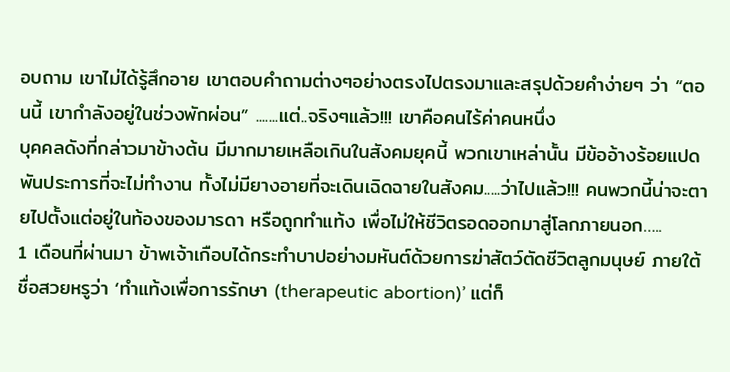อบถาม เขาไม่ได้รู้สึกอาย เขาตอบคำถามต่างๆอย่างตรงไปตรงมาและสรุปด้วยคำง่ายๆ ว่า “ตอนนี้ เขากำลังอยู่ในช่วงพักผ่อน” .......แต่..จริงๆแล้ว!!! เขาคือคนไร้ค่าคนหนึ่ง
บุคคลดังที่กล่าวมาข้างต้น มีมากมายเหลือเกินในสังคมยุคนี้ พวกเขาเหล่านั้น มีข้ออ้างร้อยแปดพันประการที่จะไม่ทำงาน ทั้งไม่มียางอายที่จะเดินเฉิดฉายในสังคม.....ว่าไปแล้ว!!! คนพวกนี้น่าจะตายไปตั้งแต่อยู่ในท้องของมารดา หรือถูกทำแท้ง เพื่อไม่ให้ชีวิตรอดออกมาสู่โลกภายนอก…..
1 เดือนที่ผ่านมา ข้าพเจ้าเกือบได้กระทำบาปอย่างมหันต์ด้วยการฆ่าสัตว์ตัดชีวิตลูกมนุษย์ ภายใต้ชื่อสวยหรูว่า ‘ทำแท้งเพื่อการรักษา (therapeutic abortion)’ แต่ก็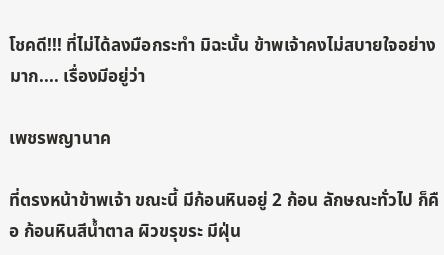โชคดี!!! ที่ไม่ได้ลงมือกระทำ มิฉะนั้น ข้าพเจ้าคงไม่สบายใจอย่างมาก.... เรื่องมีอยู่ว่า

เพชรพญานาค

ที่ตรงหน้าข้าพเจ้า ขณะนี้ มีก้อนหินอยู่ 2 ก้อน ลักษณะทั่วไป ก็คือ ก้อนหินสีน้ำตาล ผิวขรุขระ มีฝุ่น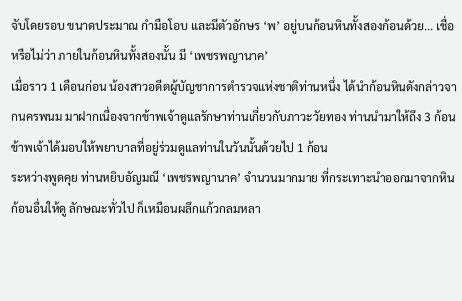จับโดยรอบ ขนาดประมาณ กำมือโอบ และมีตัวอักษร ‘พ’ อยู่บนก้อนหินทั้งสองก้อนด้วย... เชื่อหรือไม่ว่า ภายในก้อนหินทั้งสองนั้น มี ‘เพชรพญานาค’
เมื่อราว 1 เดือนก่อน น้องสาวอดีตผู้บัญชาการตำรวจแห่งชาติท่านหนึ่ง ได้นำก้อนหินดังกล่าวจากนครพนม มาฝากเนื่องจากข้าพเจ้าดูแลรักษาท่านเกี่ยวกับภาวะวัยทอง ท่านนำมาให้ถึง 3 ก้อน ข้าพเจ้าได้มอบให้พยาบาลที่อยู่ร่วมดูแลท่านในวันนั้นด้วยไป 1 ก้อน
ระหว่างพูดคุย ท่านหยิบอัญมณี ‘เพชรพญานาค’ จำนวนมากมาย ที่กระเทาะนำออกมาจากหินก้อนอื่นให้ดู ลักษณะทั่วไป ก็เหมือนผลึกแก้วกลมหลา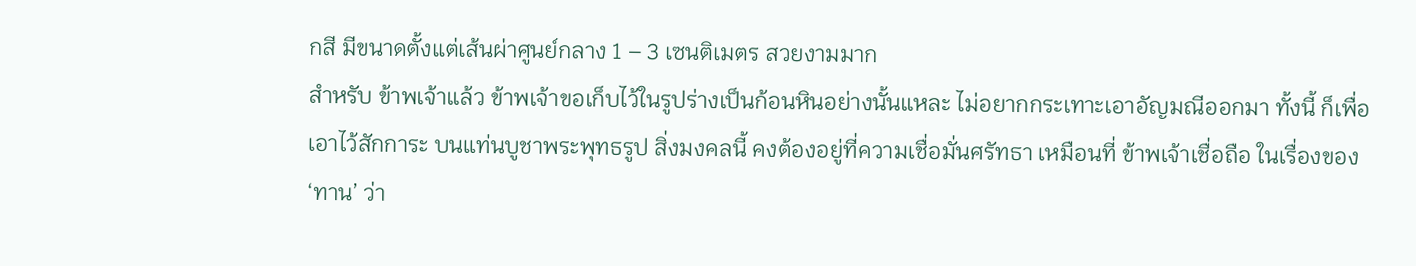กสี มีขนาดตั้งแต่เส้นผ่าศูนย์กลาง 1 – 3 เซนติเมตร สวยงามมาก
สำหรับ ข้าพเจ้าแล้ว ข้าพเจ้าขอเก็บไว้ในรูปร่างเป็นก้อนหินอย่างนั้นแหละ ไม่อยากกระเทาะเอาอัญมณีออกมา ทั้งนี้ ก็เพื่อเอาไว้สักการะ บนแท่นบูชาพระพุทธรูป สิ่งมงคลนี้ คงต้องอยู่ที่ความเชื่อมั่นศรัทธา เหมือนที่ ข้าพเจ้าเชื่อถือ ในเรื่องของ ‘ทาน’ ว่า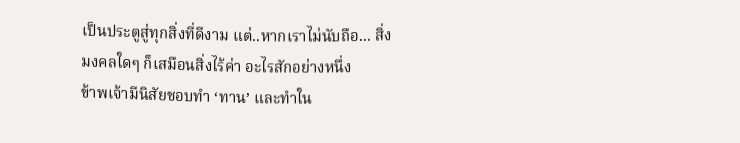เป็นประตูสู่ทุกสิ่งที่ดีงาม แต่..หากเราไม่นับถือ... สิ่งมงคลใดๆ ก็เสมือนสิ่งไร้ค่า อะไรสักอย่างหนึ่ง
ข้าพเจ้ามีนิสัยชอบทำ ‘ทาน’ และทำใน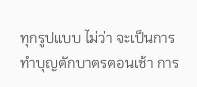ทุกรูปแบบ ไม่ว่า จะเป็นการทำบุญตักบาตรตอนเช้า การ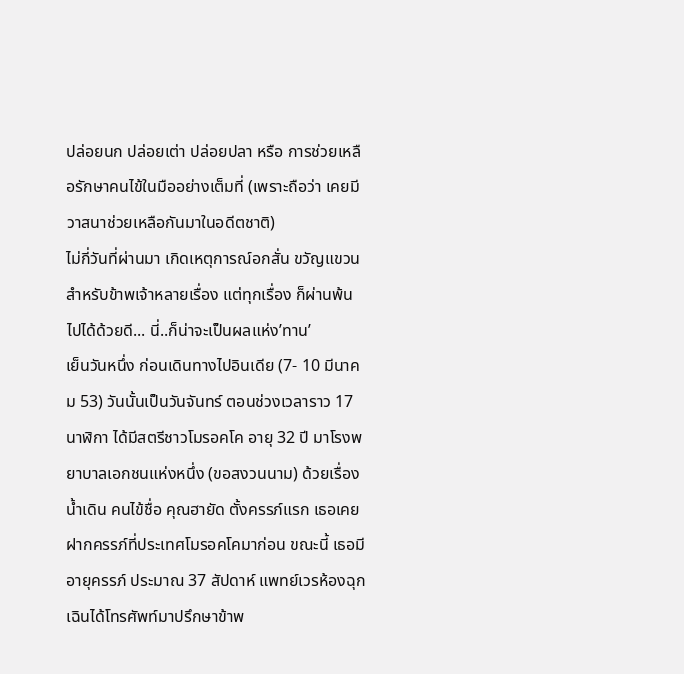ปล่อยนก ปล่อยเต่า ปล่อยปลา หรือ การช่วยเหลือรักษาคนไข้ในมืออย่างเต็มที่ (เพราะถือว่า เคยมีวาสนาช่วยเหลือกันมาในอดีตชาติ)
ไม่กี่วันที่ผ่านมา เกิดเหตุการณ์อกสั่น ขวัญแขวนสำหรับข้าพเจ้าหลายเรื่อง แต่ทุกเรื่อง ก็ผ่านพ้นไปได้ด้วยดี... นี่..ก็น่าจะเป็นผลแห่ง’ทาน’
เย็นวันหนึ่ง ก่อนเดินทางไปอินเดีย (7- 10 มีนาคม 53) วันนั้นเป็นวันจันทร์ ตอนช่วงเวลาราว 17 นาฬิกา ได้มีสตรีชาวโมรอคโค อายุ 32 ปี มาโรงพยาบาลเอกชนแห่งหนึ่ง (ขอสงวนนาม) ด้วยเรื่องน้ำเดิน คนไข้ชื่อ คุณฮายัด ตั้งครรภ์แรก เธอเคยฝากครรภ์ที่ประเทศโมรอคโคมาก่อน ขณะนี้ เธอมีอายุครรภ์ ประมาณ 37 สัปดาห์ แพทย์เวรห้องฉุกเฉินได้โทรศัพท์มาปรึกษาข้าพ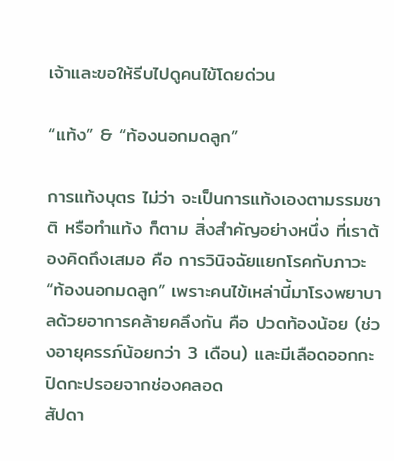เจ้าและขอให้รีบไปดูคนไข้โดยด่วน

“แท้ง” & “ท้องนอกมดลูก”

การแท้งบุตร ไม่ว่า จะเป็นการแท้งเองตามรรมชาติ หรือทำแท้ง ก็ตาม สิ่งสำคัญอย่างหนึ่ง ที่เราต้องคิดถึงเสมอ คือ การวินิจฉัยแยกโรคกับภาวะ “ท้องนอกมดลูก” เพราะคนไข้เหล่านี้มาโรงพยาบาลด้วยอาการคล้ายคลึงกัน คือ ปวดท้องน้อย (ช่วงอายุครรภ์น้อยกว่า 3 เดือน) และมีเลือดออกกะปิดกะปรอยจากช่องคลอด
สัปดา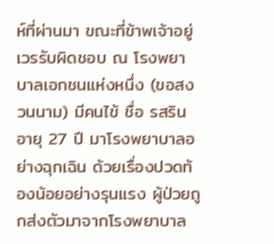ห์ที่ผ่านมา ขณะที่ข้าพเจ้าอยู่เวรรับผิดชอบ ณ โรงพยาบาลเอกชนแห่งหนึ่ง (ขอสงวนนาม) มีคนไข้ ชื่อ รสริน อายุ 27 ปี มาโรงพยาบาลอย่างฉุกเฉิน ด้วยเรื่องปวดท้องน้อยอย่างรุนแรง ผู้ป่วยถูกส่งตัวมาจากโรงพยาบาล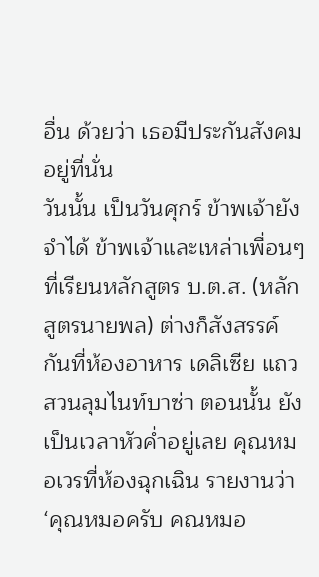อื่น ด้วยว่า เธอมีประกันสังคมอยู่ที่นั่น
วันนั้น เป็นวันศุกร์ ข้าพเจ้ายังจำได้ ข้าพเจ้าและเหล่าเพื่อนๆที่เรียนหลักสูตร บ.ต.ส. (หลักสูตรนายพล) ต่างก็สังสรรค์กันที่ห้องอาหาร เดลิเซีย แถวสวนลุมไนท์บาซ่า ตอนนั้น ยังเป็นเวลาหัวค่ำอยู่เลย คุณหมอเวรที่ห้องฉุกเฉิน รายงานว่า ‘คุณหมอครับ คณหมอ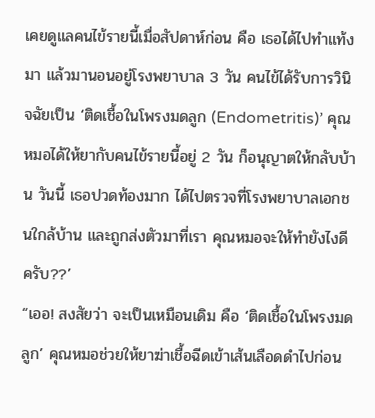เคยดูแลคนไข้รายนี้เมื่อสัปดาห์ก่อน คือ เธอได้ไปทำแท้งมา แล้วมานอนอยู่โรงพยาบาล 3 วัน คนไข้ได้รับการวินิจฉัยเป็น ‘ติดเชื้อในโพรงมดลูก (Endometritis)’ คุณหมอได้ให้ยากับคนไข้รายนี้อยู่ 2 วัน ก็อนุญาตให้กลับบ้าน วันนี้ เธอปวดท้องมาก ได้ไปตรวจที่โรงพยาบาลเอกชนใกล้บ้าน และถูกส่งตัวมาที่เรา คุณหมอจะให้ทำยังไงดีครับ??’
“เออ! สงสัยว่า จะเป็นเหมือนเดิม คือ ‘ติดเชื้อในโพรงมดลูก’ คุณหมอช่วยให้ยาฆ่าเชื้อฉีดเข้าเส้นเลือดดำไปก่อน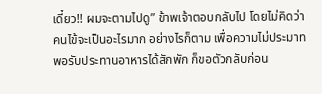เดี๋ยว!! ผมจะตามไปดู” ข้าพเจ้าตอบกลับไป โดยไม่คิดว่า คนไข้จะเป็นอะไรมาก อย่างไรก็ตาม เพื่อความไม่ประมาท พอรับประทานอาหารได้สักพัก ก็ขอตัวกลับก่อน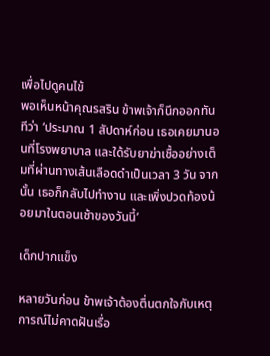เพื่อไปดูคนไข้
พอเห็นหน้าคุณรสริน ข้าพเจ้าก็นึกออกทันทีว่า ‘ประมาณ 1 สัปดาห์ก่อน เธอเคยมานอนที่โรงพยาบาล และใด้รับยาฆ่าเชื้ออย่างเต็มที่ผ่านทางเส้นเลือดดำเป็นเวลา 3 วัน จากนั้น เธอก็กลับไปทำงาน และเพิ่งปวดท้องน้อยมาในตอนเช้าของวันนี้’

เด็กปากแข็ง

หลายวันก่อน ข้าพเจ้าต้องตื่นตกใจกับเหตุการณ์ไม่คาดฝันเรื่อ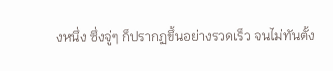งหนึ่ง ซึ่งจู่ๆ ก็ปรากฏขึ้นอย่างรวดเร็ว จนไม่ทันตั้ง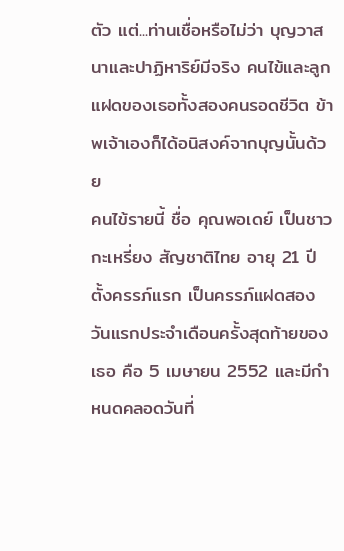ตัว แต่...ท่านเชื่อหรือไม่ว่า บุญวาสนาและปาฏิหาริย์มีจริง คนไข้และลูกแฝดของเธอทั้งสองคนรอดชีวิต ข้าพเจ้าเองก็ได้อนิสงค์จากบุญนั้นด้วย
คนไข้รายนี้ ชื่อ คุณพอเดย์ เป็นชาวกะเหรี่ยง สัญชาติไทย อายุ 21 ปี ตั้งครรภ์แรก เป็นครรภ์แฝดสอง วันแรกประจำเดือนครั้งสุดท้ายของเธอ คือ 5 เมษายน 2552 และมีกำหนดคลอดวันที่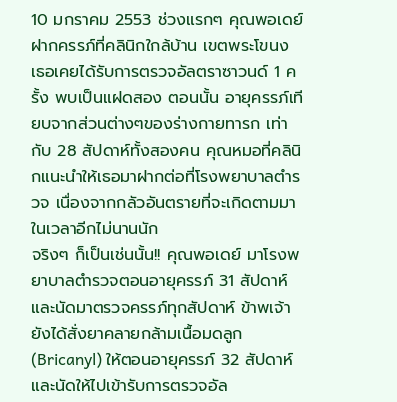10 มกราคม 2553 ช่วงแรกๆ คุณพอเดย์ ฝากครรภ์ที่คลินิกใกล้บ้าน เขตพระโขนง เธอเคยได้รับการตรวจอัลตราซาวนด์ 1 ครั้ง พบเป็นแฝดสอง ตอนนั้น อายุครรภ์เทียบจากส่วนต่างๆของร่างกายทารก เท่ากับ 28 สัปดาห์ทั้งสองคน คุณหมอที่คลินิกแนะนำให้เธอมาฝากต่อที่โรงพยาบาลตำรวจ เนื่องจากกลัวอันตรายที่จะเกิดตามมาในเวลาอีกไม่นานนัก
จริงๆ ก็เป็นเช่นนั้น!! คุณพอเดย์ มาโรงพยาบาลตำรวจตอนอายุครรภ์ 31 สัปดาห์ และนัดมาตรวจครรภ์ทุกสัปดาห์ ข้าพเจ้ายังได้สั่งยาคลายกล้ามเนื้อมดลูก (Bricanyl) ให้ตอนอายุครรภ์ 32 สัปดาห์ และนัดให้ไปเข้ารับการตรวจอัล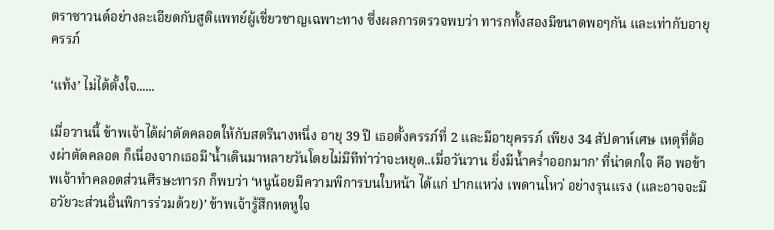ตราซาวนด์อย่างละเอียดกับสูติแพทย์ผู้เชี่ยวชาญเฉพาะทาง ซึ่งผลการตรวจพบว่า ทารกทั้งสองมีขนาดพอๆกัน และเท่ากับอายุครรภ์

‘แท้ง’ ไม่ได้ตั้งใจ......

เมื่อวานนี้ ข้าพเจ้าได้ผ่าตัดคลอดให้กับสตรีนางหนึ่ง อายุ 39 ปี เธอตั้งครรภ์ที่ 2 และมีอายุครรภ์ เพียง 34 สัปดาห์เศษ เหตุที่ต้องผ่าตัดคลอด ก็เนื่องจากเธอมี’น้ำเดินมาหลายวันโดยไม่มีทีท่าว่าจะหยุด..เมื่อวันวาน ยิ่งมีน้ำคร่ำออกมาก’ ที่น่าตกใจ คือ พอข้าพเจ้าทำคลอดส่วนศีรษะทารก ก็พบว่า ‘หนูน้อยมีความพิการบนใบหน้า ได้แก่ ปากแหว่ง เพดานโหว่ อย่างรุนแรง (และอาจจะมีอวัยวะส่วนอื่นพิการร่วมด้วย)’ ข้าพเจ้ารู้สึกหดหูใจ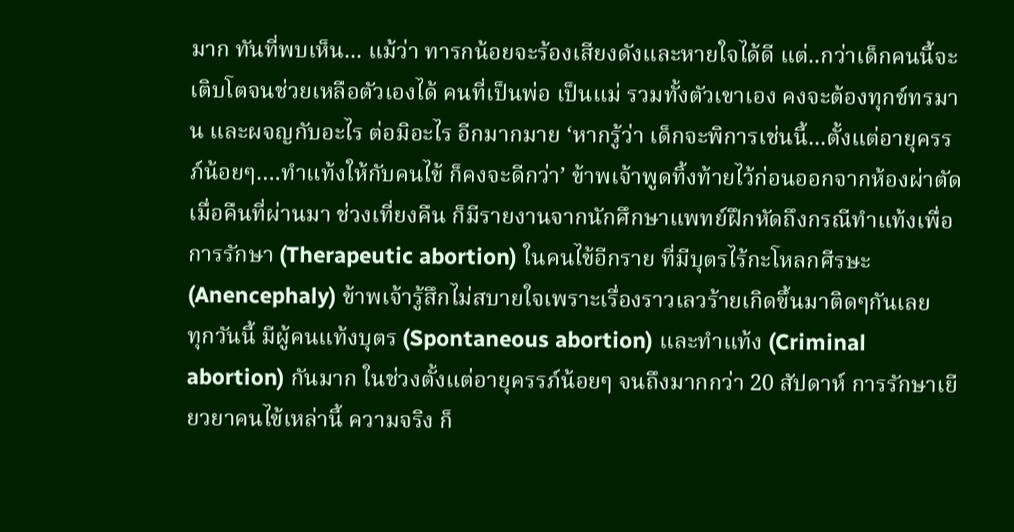มาก ทันที่พบเห็น... แม้ว่า ทารกน้อยจะร้องเสียงดังและหายใจได้ดี แต่..กว่าเด็กคนนี้จะเติบโตจนช่วยเหลือตัวเองได้ คนที่เป็นพ่อ เป็นแม่ รวมทั้งตัวเขาเอง คงจะต้องทุกข์ทรมาน และผจญกับอะไร ต่อมิอะไร อีกมากมาย ‘หากรู้ว่า เด็กจะพิการเช่นนี้...ตั้งแต่อายุครรภ์น้อยๆ….ทำแท้งให้กับคนไข้ ก็คงจะดีกว่า’ ข้าพเจ้าพูดทิ้งท้ายไว้ก่อนออกจากห้องผ่าตัด
เมื่อคืนที่ผ่านมา ช่วงเที่ยงคืน ก็มีรายงานจากนักศึกษาแพทย์ฝึกหัดถึงกรณีทำแท้งเพื่อการรักษา (Therapeutic abortion) ในคนไข้อีกราย ที่มีบุตรไร้กะโหลกศีรษะ (Anencephaly) ข้าพเจ้ารู้สึกไม่สบายใจเพราะเรื่องราวเลวร้ายเกิดขึ้นมาติดๆกันเลย
ทุกวันนี้ มีผู้คนแท้งบุตร (Spontaneous abortion) และทำแท้ง (Criminal abortion) กันมาก ในช่วงตั้งแต่อายุครรภ์น้อยๆ จนถึงมากกว่า 20 สัปดาห์ การรักษาเยียวยาคนไข้เหล่านี้ ความจริง ก็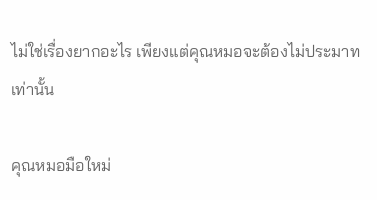ไม่ใช่เรื่องยากอะไร เพียงแต่คุณหมอจะต้องไม่ประมาท เท่านั้น

คุณหมอมือใหม่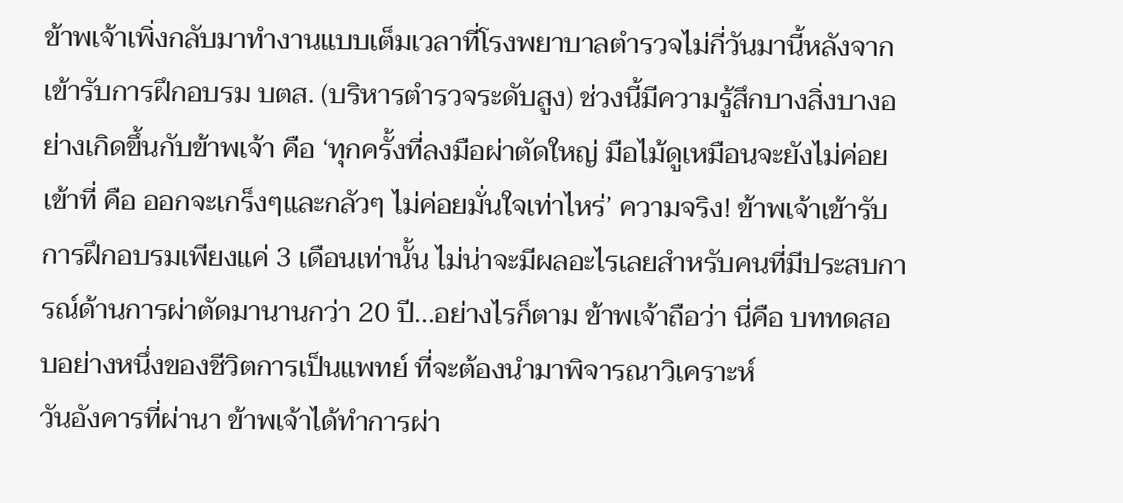ข้าพเจ้าเพิ่งกลับมาทำงานแบบเต็มเวลาที่โรงพยาบาลตำรวจไม่กี่วันมานี้หลังจากเข้ารับการฝึกอบรม บตส. (บริหารตำรวจระดับสูง) ช่วงนี้มีความรู้สึกบางสิ่งบางอย่างเกิดขึ้นกับข้าพเจ้า คือ ‘ทุกครั้งที่ลงมือผ่าตัดใหญ่ มือไม้ดูเหมือนจะยังไม่ค่อยเข้าที่ คือ ออกจะเกร็งๆและกลัวๆ ไม่ค่อยมั่นใจเท่าไหร่’ ความจริง! ข้าพเจ้าเข้ารับการฝึกอบรมเพียงแค่ 3 เดือนเท่านั้น ไม่น่าจะมีผลอะไรเลยสำหรับคนที่มีประสบการณ์ด้านการผ่าตัดมานานกว่า 20 ปี...อย่างไรก็ตาม ข้าพเจ้าถือว่า นี่คือ บททดสอบอย่างหนึ่งของชีวิตการเป็นแพทย์ ที่จะต้องนำมาพิจารณาวิเคราะห์
วันอังคารที่ผ่านา ข้าพเจ้าได้ทำการผ่า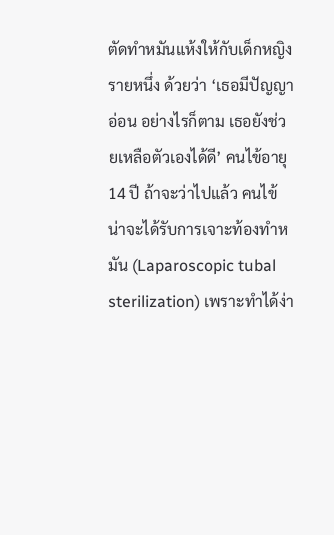ตัดทำหมันแห้งให้กับเด็กหญิงรายหนึ่ง ด้วยว่า ‘เธอมีปัญญาอ่อน อย่างไรก็ตาม เธอยังช่วยเหลือตัวเองได้ดี’ คนไข้อายุ 14 ปี ถ้าจะว่าไปแล้ว คนไข้น่าจะได้รับการเจาะท้องทำหมัน (Laparoscopic tubal sterilization) เพราะทำได้ง่า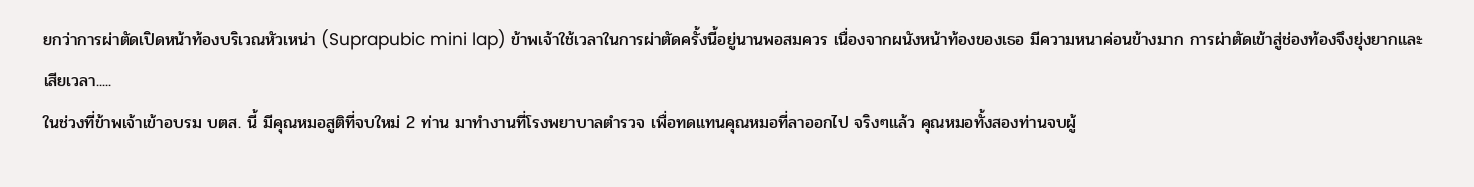ยกว่าการผ่าตัดเปิดหน้าท้องบริเวณหัวเหน่า (Suprapubic mini lap) ข้าพเจ้าใช้เวลาในการผ่าตัดครั้งนี้อยู่นานพอสมควร เนื่องจากผนังหน้าท้องของเธอ มีความหนาค่อนข้างมาก การผ่าตัดเข้าสู่ช่องท้องจึงยุ่งยากและเสียเวลา.....
ในช่วงที่ข้าพเจ้าเข้าอบรม บตส. นี้ มีคุณหมอสูติที่จบใหม่ 2 ท่าน มาทำงานที่โรงพยาบาลตำรวจ เพื่อทดแทนคุณหมอที่ลาออกไป จริงๆแล้ว คุณหมอทั้งสองท่านจบผู้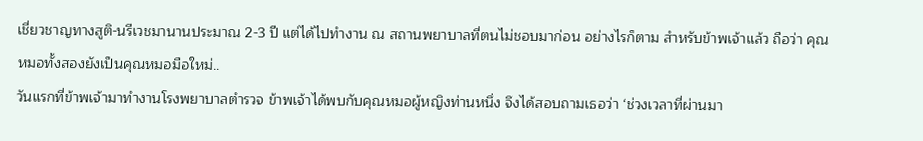เชี่ยวชาญทางสูติ-นรีเวชมานานประมาณ 2-3 ปี แต่ได้ไปทำงาน ณ สถานพยาบาลที่ตนไม่ชอบมาก่อน อย่างไรก็ตาม สำหรับข้าพเจ้าแล้ว ถือว่า คุณหมอทั้งสองยังเป็นคุณหมอมือใหม่..
วันแรกที่ข้าพเจ้ามาทำงานโรงพยาบาลตำรวจ ข้าพเจ้าได้พบกับคุณหมอผู้หญิงท่านหนึ่ง จึงได้สอบถามเธอว่า ‘ช่วงเวลาที่ผ่านมา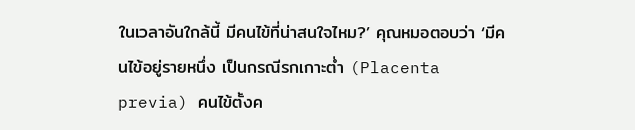ในเวลาอันใกล้นี้ มีคนไข้ที่น่าสนใจไหม?’ คุณหมอตอบว่า ‘มีคนไข้อยู่รายหนึ่ง เป็นกรณีรกเกาะต่ำ (Placenta previa) คนไข้ตั้งค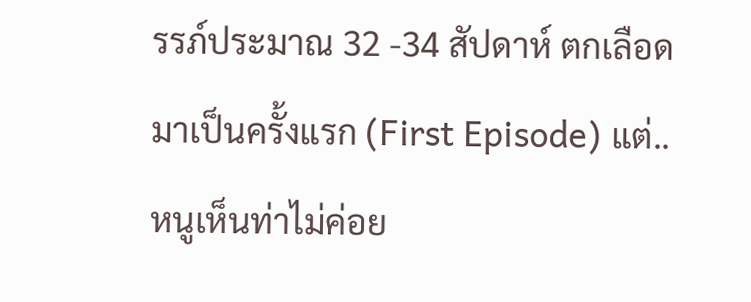รรภ์ประมาณ 32 -34 สัปดาห์ ตกเลือดมาเป็นครั้งแรก (First Episode) แต่..หนูเห็นท่าไม่ค่อย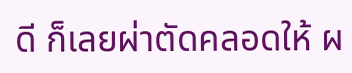ดี ก็เลยผ่าตัดคลอดให้ ผ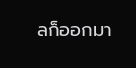ลก็ออกมา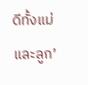ดีทั้งแม่และลูก’